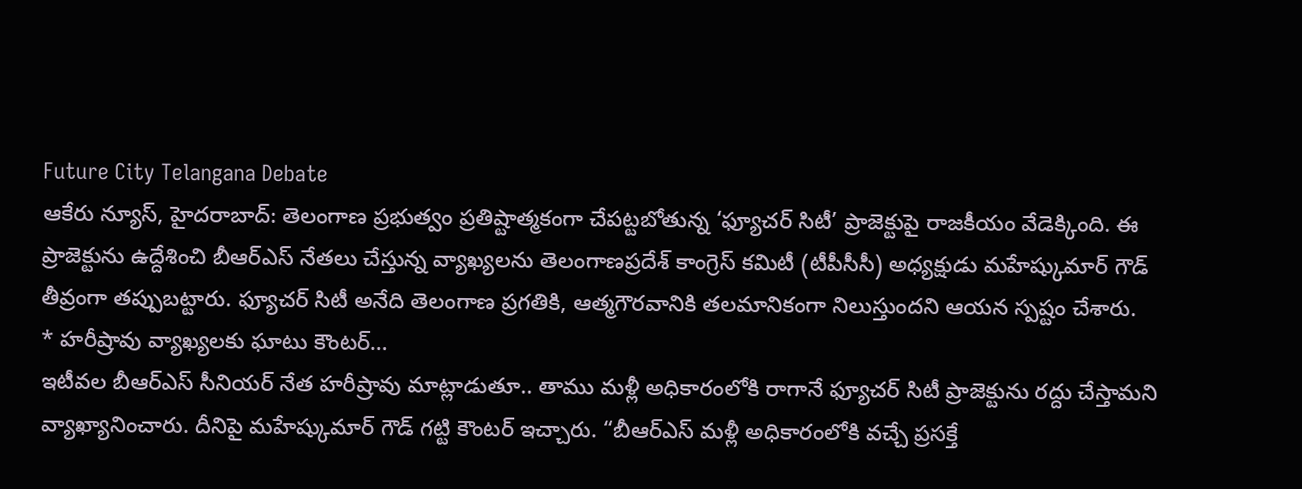Future City Telangana Debate
ఆకేరు న్యూస్, హైదరాబాద్: తెలంగాణ ప్రభుత్వం ప్రతిష్టాత్మకంగా చేపట్టబోతున్న ‘ఫ్యూచర్ సిటీ’ ప్రాజెక్టుపై రాజకీయం వేడెక్కింది. ఈ ప్రాజెక్టును ఉద్దేశించి బీఆర్ఎస్ నేతలు చేస్తున్న వ్యాఖ్యలను తెలంగాణప్రదేశ్ కాంగ్రెస్ కమిటీ (టీపీసీసీ) అధ్యక్షుడు మహేష్కుమార్ గౌడ్ తీవ్రంగా తప్పుబట్టారు. ఫ్యూచర్ సిటీ అనేది తెలంగాణ ప్రగతికి, ఆత్మగౌరవానికి తలమానికంగా నిలుస్తుందని ఆయన స్పష్టం చేశారు.
* హరీష్రావు వ్యాఖ్యలకు ఘాటు కౌంటర్…
ఇటీవల బీఆర్ఎస్ సీనియర్ నేత హరీష్రావు మాట్లాడుతూ.. తాము మళ్లీ అధికారంలోకి రాగానే ఫ్యూచర్ సిటీ ప్రాజెక్టును రద్దు చేస్తామని వ్యాఖ్యానించారు. దీనిపై మహేష్కుమార్ గౌడ్ గట్టి కౌంటర్ ఇచ్చారు. “బీఆర్ఎస్ మళ్లీ అధికారంలోకి వచ్చే ప్రసక్తే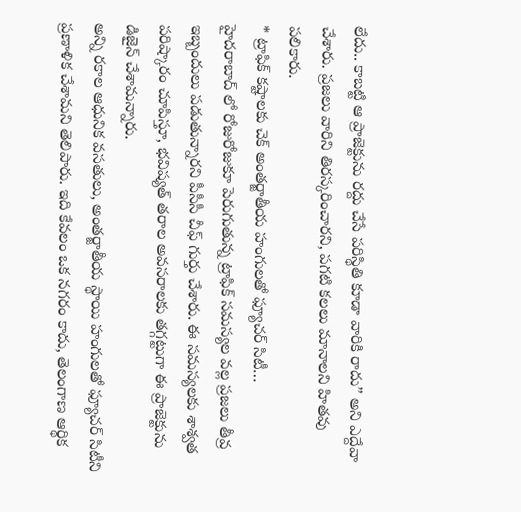లేదు.. కాబట్టి ఆ ప్రాజెక్టును రద్దు చేసే పరిస్థితి కూడా వారికి రాదు” అని ఎద్దేవా చేశారు. ప్రజలు వారిని తిరస్కరించారని, పగటి కలలు మానాలని హితవు పలికారు.
* ట్రాఫిక్ కష్టాలకు చెక్ అంతర్జాతీయ హంగులతో ఫ్యూచర్ సిటీ…
హైదరాబాద్ లో రోజురోజుకూ పెరుగుతున్న ట్రాఫిక్ సమస్యల వల్ల ప్రజలు తీవ్ర ఇబ్బందులు పడుతున్నారని పీసీసీ చీఫ్ గుర్తు చేశారు. ఈ సమస్యలకు శాశ్వత పరిష్కారం చూపిస్తూ, భవిష్యత్ తరాల అవసరాలకు తగ్గట్టుగా ఈ ప్రాజెక్టును డిజైన్ చేశామన్నారు.
అన్ని రకాల ఆధునిక వసతులు, అంతర్జాతీయ స్థాయి హంగులతో ఫ్యూచర్ సిటీని ప్రణాళిక చేశామని తెలిపారు. ఇది కేవలం ఒక నగరం కాదు, తెలంగాణ ఆర్థిక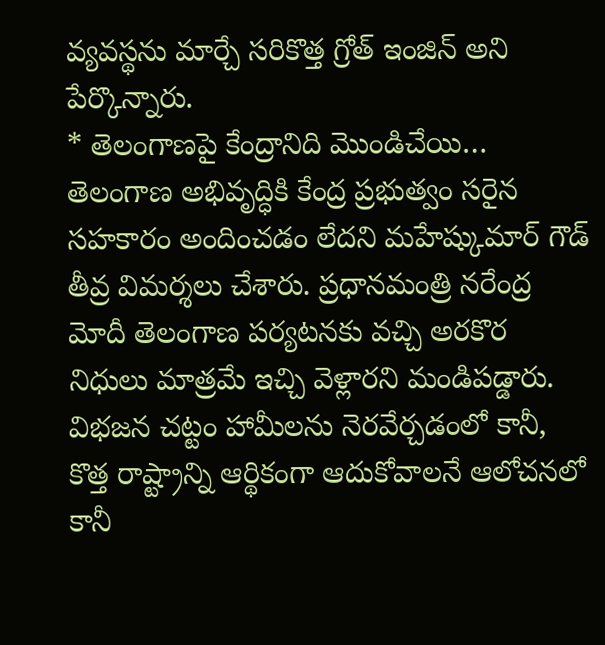వ్యవస్థను మార్చే సరికొత్త గ్రోత్ ఇంజిన్ అని పేర్కొన్నారు.
* తెలంగాణపై కేంద్రానిది మొండిచేయి…
తెలంగాణ అభివృద్ధికి కేంద్ర ప్రభుత్వం సరైన సహకారం అందించడం లేదని మహేష్కుమార్ గౌడ్ తీవ్ర విమర్శలు చేశారు. ప్రధానమంత్రి నరేంద్ర మోదీ తెలంగాణ పర్యటనకు వచ్చి అరకొర నిధులు మాత్రమే ఇచ్చి వెళ్లారని మండిపడ్డారు. విభజన చట్టం హామీలను నెరవేర్చడంలో కానీ, కొత్త రాష్ట్రాన్ని ఆర్థికంగా ఆదుకోవాలనే ఆలోచనలో కానీ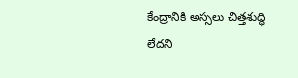కేంద్రానికి అస్సలు చిత్తశుద్ధి లేదని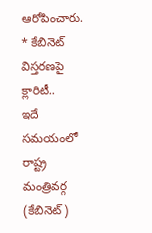ఆరోపించారు.
* కేబినెట్ విస్తరణపై క్లారిటీ..
ఇదే సమయంలో రాష్ట్ర మంత్రివర్గ (కేబినెట్)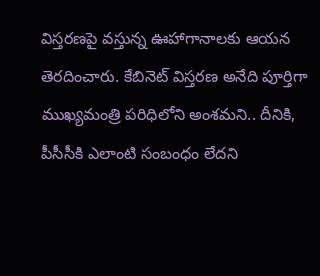విస్తరణపై వస్తున్న ఊహాగానాలకు ఆయన తెరదించారు. కేబినెట్ విస్తరణ అనేది పూర్తిగా ముఖ్యమంత్రి పరిధిలోని అంశమని.. దీనికి, పీసీసీకి ఎలాంటి సంబంధం లేదని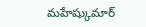మహేష్కుమార్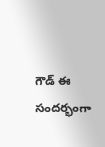గౌడ్ ఈ సందర్భంగా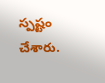స్పష్టం చేశారు.